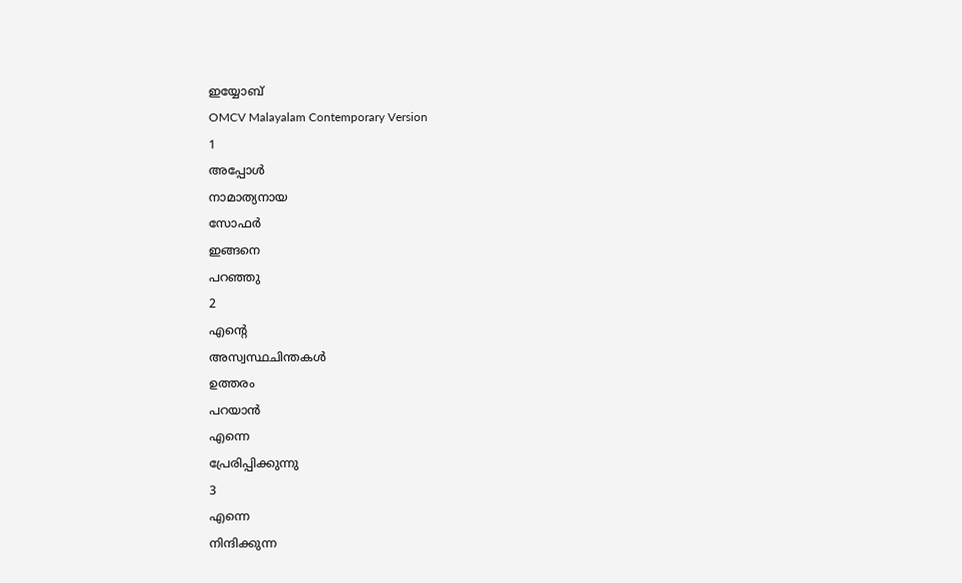ഇയ്യോബ്
OMCV Malayalam Contemporary Version
1
അപ്പോൾ
നാമാത്യനായ
സോഫർ
ഇങ്ങനെ
പറഞ്ഞു
2
എന്റെ
അസ്വസ്ഥചിന്തകൾ
ഉത്തരം
പറയാൻ
എന്നെ
പ്രേരിപ്പിക്കുന്നു
3
എന്നെ
നിന്ദിക്കുന്ന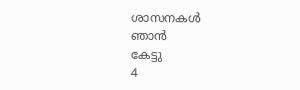ശാസനകൾ
ഞാൻ
കേട്ടു
4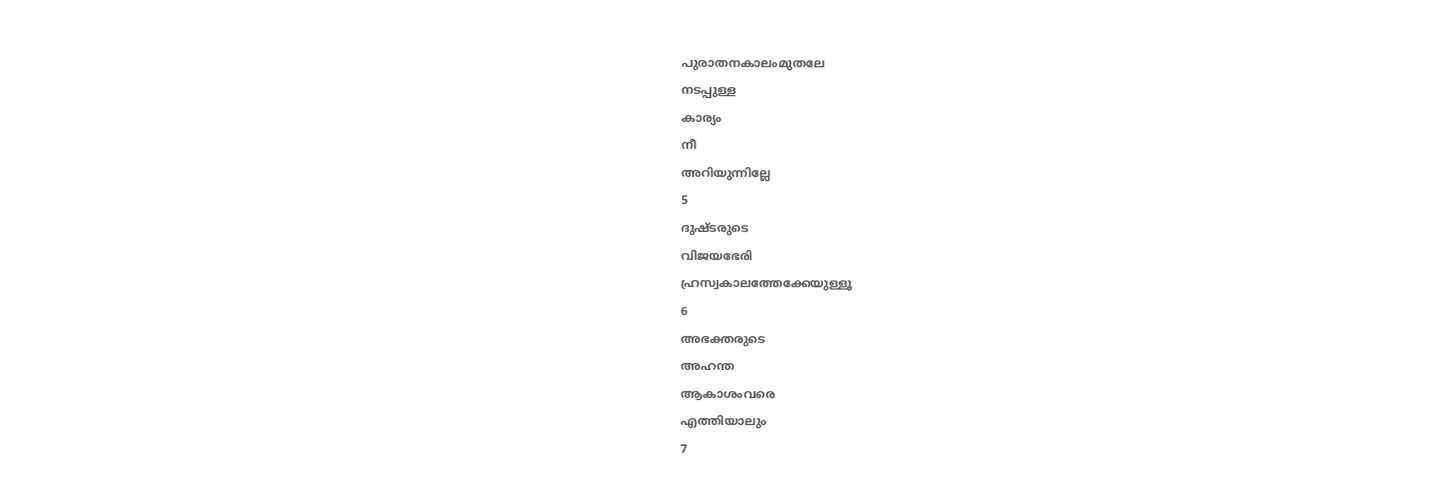പുരാതനകാലംമുതലേ
നടപ്പുള്ള
കാര്യം
നീ
അറിയുന്നില്ലേ
5
ദുഷ്ടരുടെ
വിജയഭേരി
ഹ്രസ്വകാലത്തേക്കേയുള്ളൂ
6
അഭക്തരുടെ
അഹന്ത
ആകാശംവരെ
എത്തിയാലും
7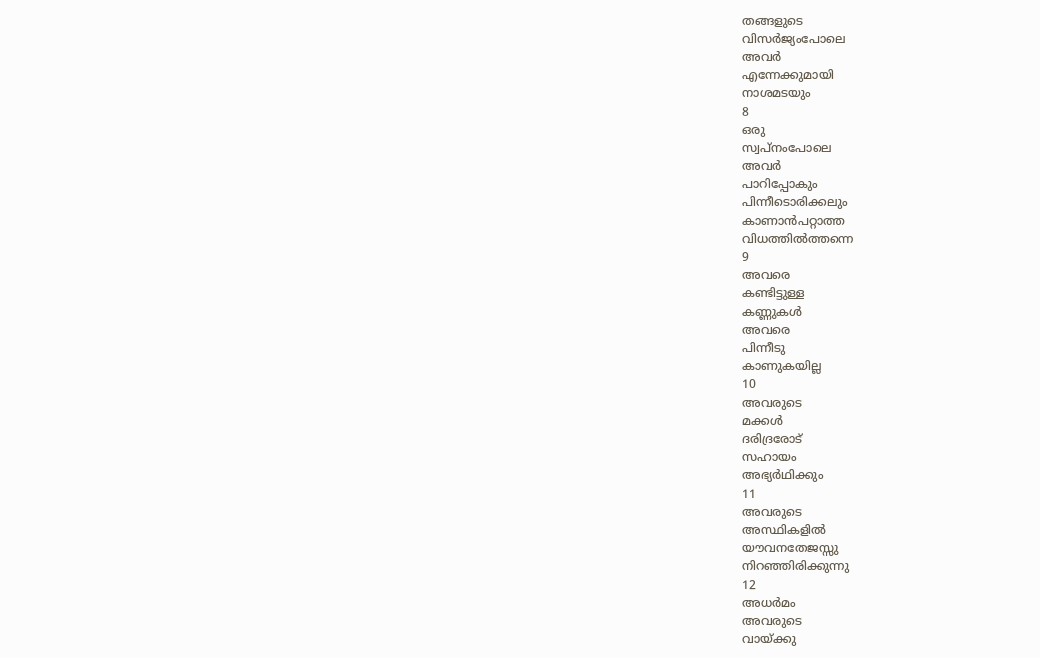തങ്ങളുടെ
വിസർജ്യംപോലെ
അവർ
എന്നേക്കുമായി
നാശമടയും
8
ഒരു
സ്വപ്നംപോലെ
അവർ
പാറിപ്പോകും
പിന്നീടൊരിക്കലും
കാണാൻപറ്റാത്ത
വിധത്തിൽത്തന്നെ
9
അവരെ
കണ്ടിട്ടുള്ള
കണ്ണുകൾ
അവരെ
പിന്നീടു
കാണുകയില്ല
10
അവരുടെ
മക്കൾ
ദരിദ്രരോട്
സഹായം
അഭ്യർഥിക്കും
11
അവരുടെ
അസ്ഥികളിൽ
യൗവനതേജസ്സു
നിറഞ്ഞിരിക്കുന്നു
12
അധർമം
അവരുടെ
വായ്ക്കു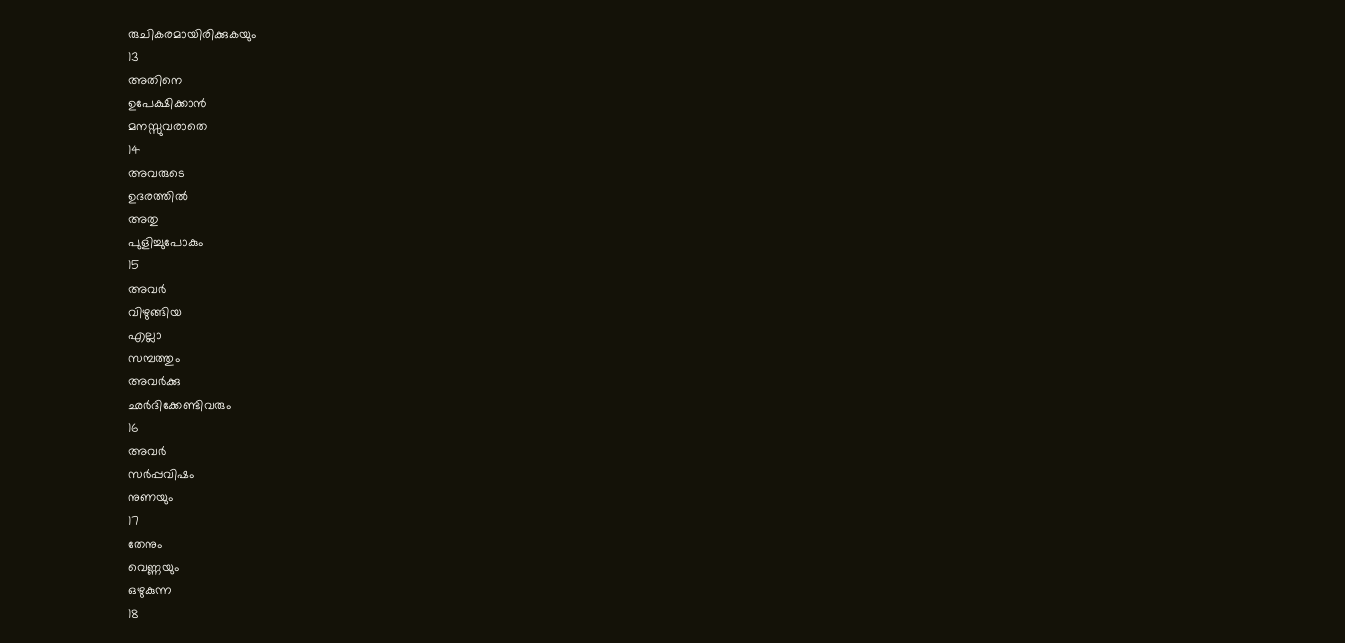രുചികരമായിരിക്കുകയും
13
അതിനെ
ഉപേക്ഷിക്കാൻ
മനസ്സുവരാതെ
14
അവരുടെ
ഉദരത്തിൽ
അതു
പുളിച്ചുപോകും
15
അവർ
വിഴുങ്ങിയ
എല്ലാ
സമ്പത്തും
അവർക്കു
ഛർദിക്കേണ്ടിവരും
16
അവർ
സർപ്പവിഷം
നുണയും
17
തേനും
വെണ്ണയും
ഒഴുകുന്ന
18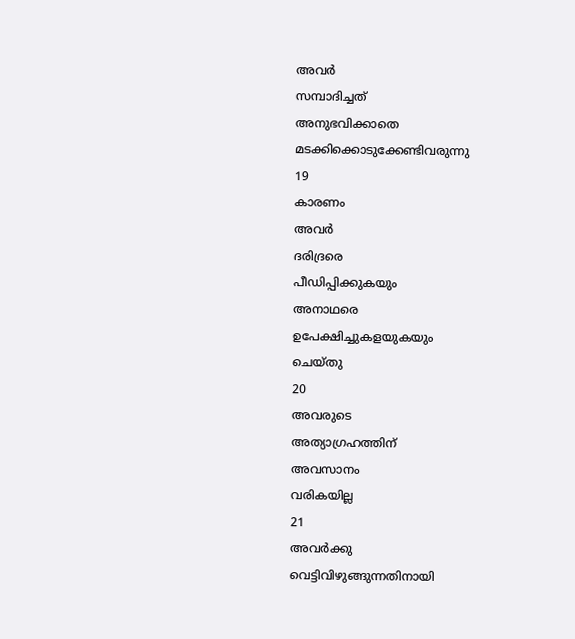അവർ
സമ്പാദിച്ചത്
അനുഭവിക്കാതെ
മടക്കിക്കൊടുക്കേണ്ടിവരുന്നു
19
കാരണം
അവർ
ദരിദ്രരെ
പീഡിപ്പിക്കുകയും
അനാഥരെ
ഉപേക്ഷിച്ചുകളയുകയും
ചെയ്തു
20
അവരുടെ
അത്യാഗ്രഹത്തിന്
അവസാനം
വരികയില്ല
21
അവർക്കു
വെട്ടിവിഴുങ്ങുന്നതിനായി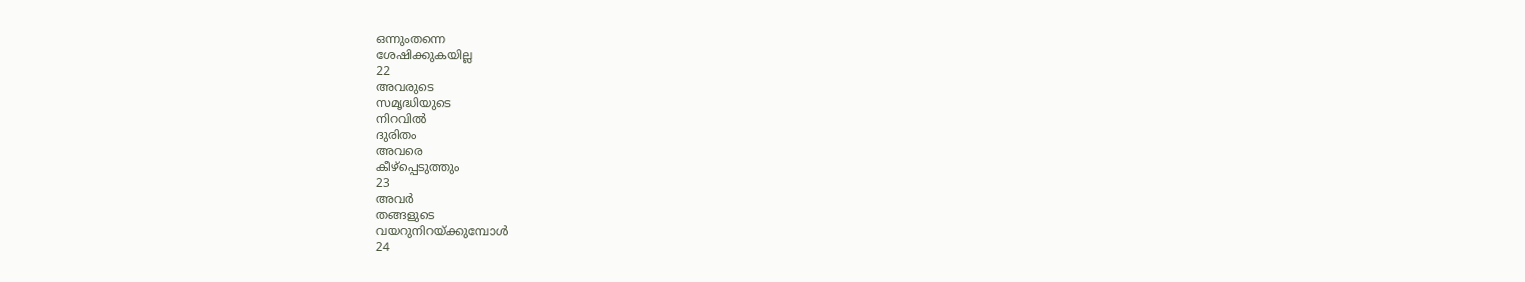ഒന്നുംതന്നെ
ശേഷിക്കുകയില്ല
22
അവരുടെ
സമൃദ്ധിയുടെ
നിറവിൽ
ദുരിതം
അവരെ
കീഴ്പ്പെടുത്തും
23
അവർ
തങ്ങളുടെ
വയറുനിറയ്ക്കുമ്പോൾ
24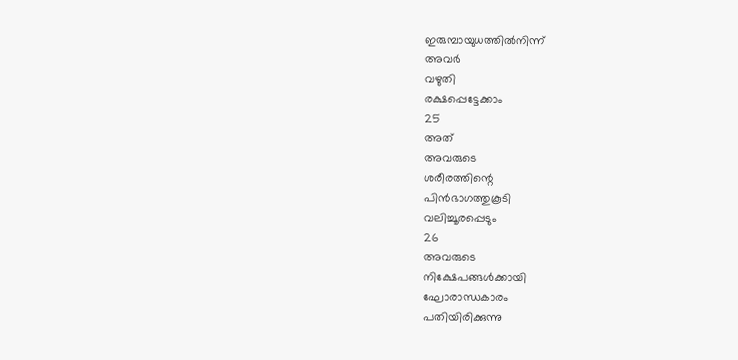ഇരുമ്പായുധത്തിൽനിന്ന്
അവർ
വഴുതി
രക്ഷപ്പെട്ടേക്കാം
25
അത്
അവരുടെ
ശരീരത്തിന്റെ
പിൻഭാഗത്തുകൂടി
വലിച്ചൂരപ്പെടും
26
അവരുടെ
നിക്ഷേപങ്ങൾക്കായി
ഘോരാന്ധകാരം
പതിയിരിക്കുന്നു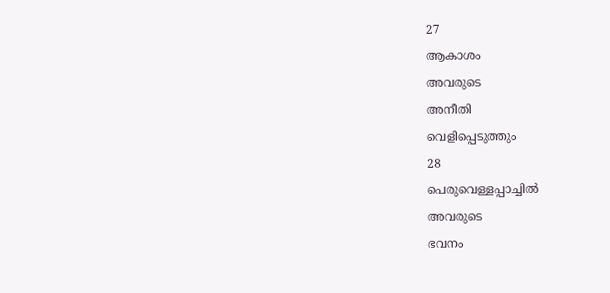27
ആകാശം
അവരുടെ
അനീതി
വെളിപ്പെടുത്തും
28
പെരുവെള്ളപ്പാച്ചിൽ
അവരുടെ
ഭവനം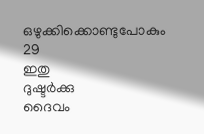ഒഴുക്കിക്കൊണ്ടുപോകും
29
ഇതു
ദുഷ്ടർക്കു
ദൈവം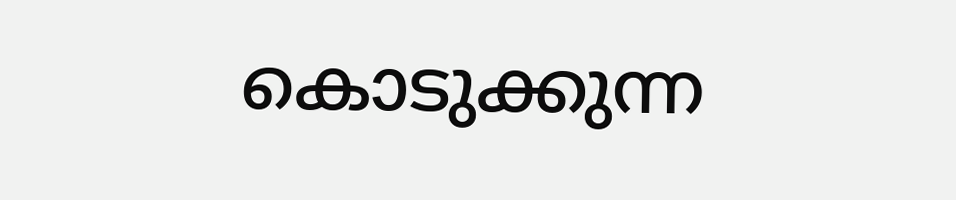കൊടുക്കുന്ന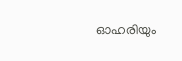ഓഹരിയും